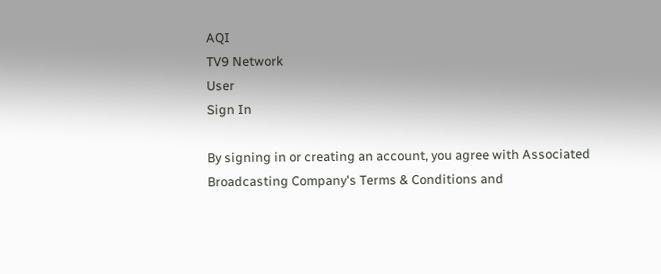AQI
TV9 Network
User
Sign In

By signing in or creating an account, you agree with Associated Broadcasting Company's Terms & Conditions and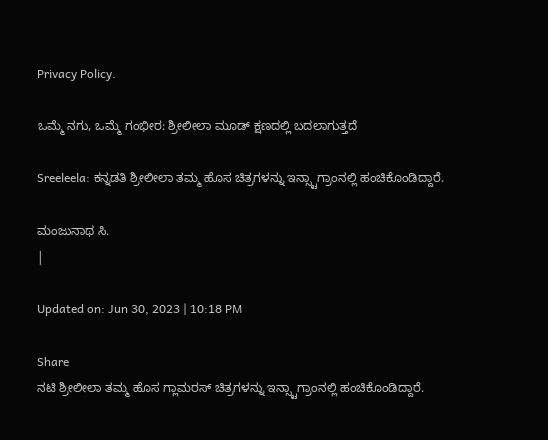Privacy Policy.

ಒಮ್ಮೆ ನಗು, ಒಮ್ಮೆ ಗಂಭೀರ: ಶ್ರೀಲೀಲಾ ಮೂಡ್ ಕ್ಷಣದಲ್ಲಿ ಬದಲಾಗುತ್ತದೆ

Sreeleela: ಕನ್ನಡತಿ ಶ್ರೀಲೀಲಾ ತಮ್ಮ ಹೊಸ ಚಿತ್ರಗಳನ್ನು ಇನ್ಸ್ಟಾಗ್ರಾಂನಲ್ಲಿ ಹಂಚಿಕೊಂಡಿದ್ದಾರೆ.

ಮಂಜುನಾಥ ಸಿ.
|

Updated on: Jun 30, 2023 | 10:18 PM

Share
ನಟಿ ಶ್ರೀಲೀಲಾ ತಮ್ಮ ಹೊಸ ಗ್ಲಾಮರಸ್ ಚಿತ್ರಗಳನ್ನು ಇನ್ಸ್ಟಾಗ್ರಾಂನಲ್ಲಿ ಹಂಚಿಕೊಂಡಿದ್ದಾರೆ.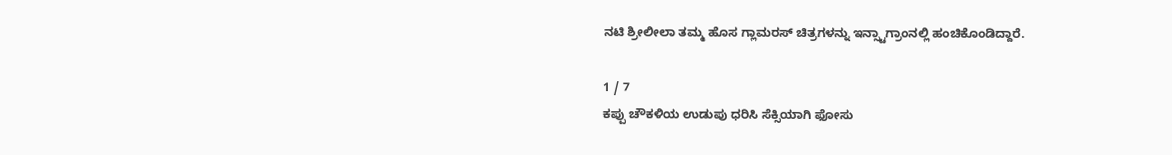ನಟಿ ಶ್ರೀಲೀಲಾ ತಮ್ಮ ಹೊಸ ಗ್ಲಾಮರಸ್ ಚಿತ್ರಗಳನ್ನು ಇನ್ಸ್ಟಾಗ್ರಾಂನಲ್ಲಿ ಹಂಚಿಕೊಂಡಿದ್ದಾರೆ.

1 / 7
ಕಪ್ಪು ಚೌಕಳಿಯ ಉಡುಪು ಧರಿಸಿ ಸೆಕ್ಸಿಯಾಗಿ ಫೋಸು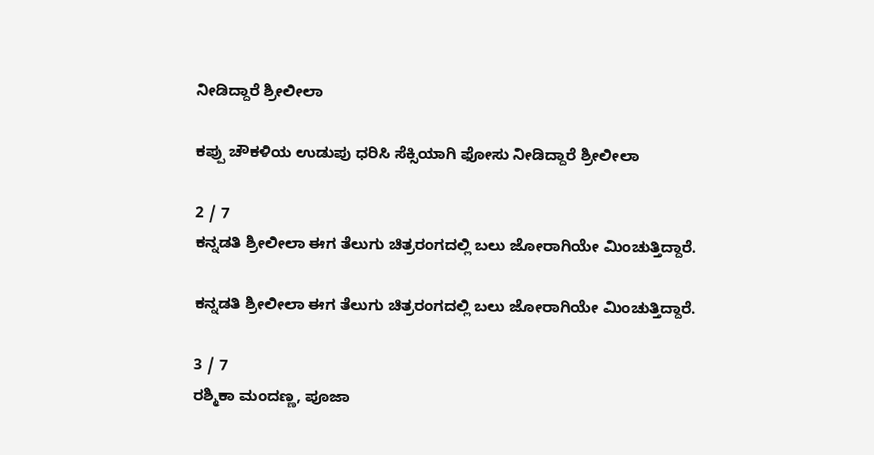ನೀಡಿದ್ದಾರೆ ಶ್ರೀಲೀಲಾ

ಕಪ್ಪು ಚೌಕಳಿಯ ಉಡುಪು ಧರಿಸಿ ಸೆಕ್ಸಿಯಾಗಿ ಫೋಸು ನೀಡಿದ್ದಾರೆ ಶ್ರೀಲೀಲಾ

2 / 7
ಕನ್ನಡತಿ ಶ್ರೀಲೀಲಾ ಈಗ ತೆಲುಗು ಚಿತ್ರರಂಗದಲ್ಲಿ ಬಲು ಜೋರಾಗಿಯೇ ಮಿಂಚುತ್ತಿದ್ದಾರೆ.

ಕನ್ನಡತಿ ಶ್ರೀಲೀಲಾ ಈಗ ತೆಲುಗು ಚಿತ್ರರಂಗದಲ್ಲಿ ಬಲು ಜೋರಾಗಿಯೇ ಮಿಂಚುತ್ತಿದ್ದಾರೆ.

3 / 7
ರಶ್ಮಿಕಾ ಮಂದಣ್ಣ, ಪೂಜಾ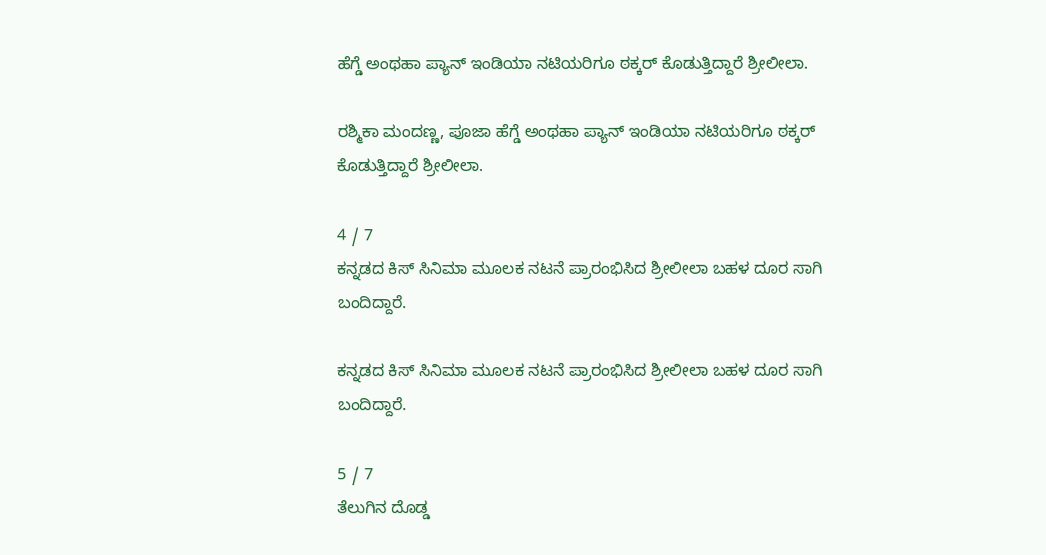ಹೆಗ್ಡೆ ಅಂಥಹಾ ಪ್ಯಾನ್ ಇಂಡಿಯಾ ನಟಿಯರಿಗೂ ಠಕ್ಕರ್ ಕೊಡುತ್ತಿದ್ದಾರೆ ಶ್ರೀಲೀಲಾ.

ರಶ್ಮಿಕಾ ಮಂದಣ್ಣ, ಪೂಜಾ ಹೆಗ್ಡೆ ಅಂಥಹಾ ಪ್ಯಾನ್ ಇಂಡಿಯಾ ನಟಿಯರಿಗೂ ಠಕ್ಕರ್ ಕೊಡುತ್ತಿದ್ದಾರೆ ಶ್ರೀಲೀಲಾ.

4 / 7
ಕನ್ನಡದ ಕಿಸ್ ಸಿನಿಮಾ ಮೂಲಕ ನಟನೆ ಪ್ರಾರಂಭಿಸಿದ ಶ್ರೀಲೀಲಾ ಬಹಳ ದೂರ ಸಾಗಿ ಬಂದಿದ್ದಾರೆ.

ಕನ್ನಡದ ಕಿಸ್ ಸಿನಿಮಾ ಮೂಲಕ ನಟನೆ ಪ್ರಾರಂಭಿಸಿದ ಶ್ರೀಲೀಲಾ ಬಹಳ ದೂರ ಸಾಗಿ ಬಂದಿದ್ದಾರೆ.

5 / 7
ತೆಲುಗಿನ ದೊಡ್ಡ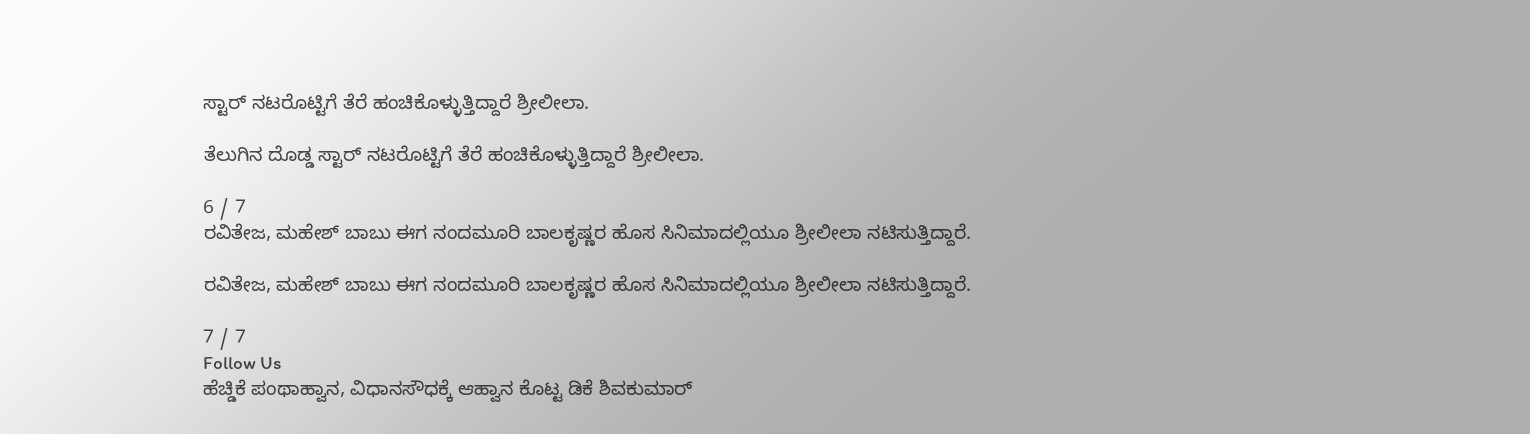ಸ್ಟಾರ್ ನಟರೊಟ್ಟಿಗೆ ತೆರೆ ಹಂಚಿಕೊಳ್ಳುತ್ತಿದ್ದಾರೆ ಶ್ರೀಲೀಲಾ.

ತೆಲುಗಿನ ದೊಡ್ಡ ಸ್ಟಾರ್ ನಟರೊಟ್ಟಿಗೆ ತೆರೆ ಹಂಚಿಕೊಳ್ಳುತ್ತಿದ್ದಾರೆ ಶ್ರೀಲೀಲಾ.

6 / 7
ರವಿತೇಜ, ಮಹೇಶ್ ಬಾಬು ಈಗ ನಂದಮೂರಿ ಬಾಲಕೃಷ್ಣರ ಹೊಸ ಸಿನಿಮಾದಲ್ಲಿಯೂ ಶ್ರೀಲೀಲಾ ನಟಿಸುತ್ತಿದ್ದಾರೆ.

ರವಿತೇಜ, ಮಹೇಶ್ ಬಾಬು ಈಗ ನಂದಮೂರಿ ಬಾಲಕೃಷ್ಣರ ಹೊಸ ಸಿನಿಮಾದಲ್ಲಿಯೂ ಶ್ರೀಲೀಲಾ ನಟಿಸುತ್ತಿದ್ದಾರೆ.

7 / 7
Follow Us
ಹೆಚ್ಡಿಕೆ ಪಂಥಾಹ್ವಾನ, ವಿಧಾನಸೌಧಕ್ಕೆ ಆಹ್ವಾನ ಕೊಟ್ಟ ಡಿಕೆ ಶಿವಕುಮಾರ್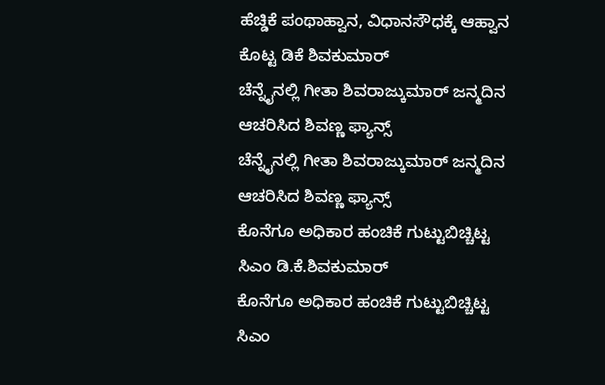ಹೆಚ್ಡಿಕೆ ಪಂಥಾಹ್ವಾನ, ವಿಧಾನಸೌಧಕ್ಕೆ ಆಹ್ವಾನ ಕೊಟ್ಟ ಡಿಕೆ ಶಿವಕುಮಾರ್
ಚೆನ್ನೈನಲ್ಲಿ ಗೀತಾ ಶಿವರಾಜ್ಕುಮಾರ್ ಜನ್ಮದಿನ ಆಚರಿಸಿದ ಶಿವಣ್ಣ ಫ್ಯಾನ್ಸ್
ಚೆನ್ನೈನಲ್ಲಿ ಗೀತಾ ಶಿವರಾಜ್ಕುಮಾರ್ ಜನ್ಮದಿನ ಆಚರಿಸಿದ ಶಿವಣ್ಣ ಫ್ಯಾನ್ಸ್
ಕೊನೆಗೂ ಅಧಿಕಾರ ಹಂಚಿಕೆ ಗುಟ್ಟುಬಿಚ್ಚಿಟ್ಟ ಸಿಎಂ ಡಿ.ಕೆ.ಶಿವಕುಮಾರ್
ಕೊನೆಗೂ ಅಧಿಕಾರ ಹಂಚಿಕೆ ಗುಟ್ಟುಬಿಚ್ಚಿಟ್ಟ ಸಿಎಂ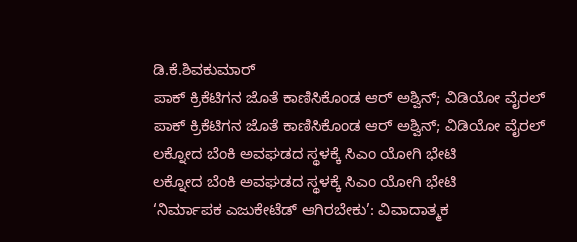ಡಿ.ಕೆ.ಶಿವಕುಮಾರ್
ಪಾಕ್ ಕ್ರಿಕೆಟಿಗನ ಜೊತೆ ಕಾಣಿಸಿಕೊಂಡ ಆರ್ ಅಶ್ವಿನ್; ವಿಡಿಯೋ ವೈರಲ್
ಪಾಕ್ ಕ್ರಿಕೆಟಿಗನ ಜೊತೆ ಕಾಣಿಸಿಕೊಂಡ ಆರ್ ಅಶ್ವಿನ್; ವಿಡಿಯೋ ವೈರಲ್
ಲಕ್ನೋದ ಬೆಂಕಿ ಅವಘಡದ ಸ್ಥಳಕ್ಕೆ ಸಿಎಂ ಯೋಗಿ ಭೇಟಿ
ಲಕ್ನೋದ ಬೆಂಕಿ ಅವಘಡದ ಸ್ಥಳಕ್ಕೆ ಸಿಎಂ ಯೋಗಿ ಭೇಟಿ
‘ನಿರ್ಮಾಪಕ ಎಜುಕೇಟೆಡ್ ಆಗಿರಬೇಕು’: ವಿವಾದಾತ್ಮಕ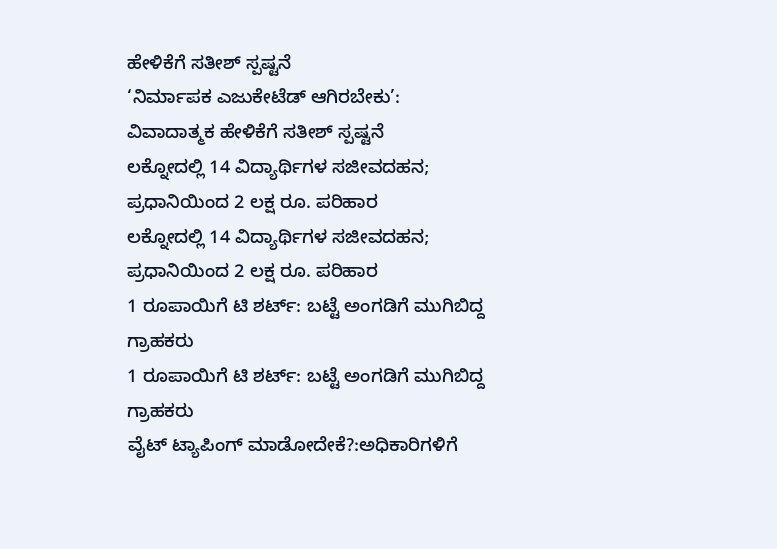ಹೇಳಿಕೆಗೆ ಸತೀಶ್ ಸ್ಪಷ್ಟನೆ
‘ನಿರ್ಮಾಪಕ ಎಜುಕೇಟೆಡ್ ಆಗಿರಬೇಕು’: ವಿವಾದಾತ್ಮಕ ಹೇಳಿಕೆಗೆ ಸತೀಶ್ ಸ್ಪಷ್ಟನೆ
ಲಕ್ನೋದಲ್ಲಿ 14 ವಿದ್ಯಾರ್ಥಿಗಳ ಸಜೀವದಹನ; ಪ್ರಧಾನಿಯಿಂದ 2 ಲಕ್ಷ ರೂ. ಪರಿಹಾರ
ಲಕ್ನೋದಲ್ಲಿ 14 ವಿದ್ಯಾರ್ಥಿಗಳ ಸಜೀವದಹನ; ಪ್ರಧಾನಿಯಿಂದ 2 ಲಕ್ಷ ರೂ. ಪರಿಹಾರ
1 ರೂಪಾಯಿಗೆ ಟಿ ಶರ್ಟ್: ಬಟ್ಟೆ ಅಂಗಡಿಗೆ ಮುಗಿಬಿದ್ದ ಗ್ರಾಹಕರು
1 ರೂಪಾಯಿಗೆ ಟಿ ಶರ್ಟ್: ಬಟ್ಟೆ ಅಂಗಡಿಗೆ ಮುಗಿಬಿದ್ದ ಗ್ರಾಹಕರು
ವೈಟ್ ಟ್ಯಾಪಿಂಗ್ ಮಾಡೋದೇಕೆ?:ಅಧಿಕಾರಿಗಳಿಗೆ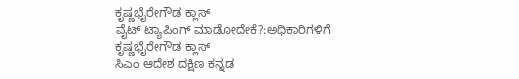ಕೃಷ್ಣಭೈರೇಗೌಡ ಕ್ಲಾಸ್
ವೈಟ್ ಟ್ಯಾಪಿಂಗ್ ಮಾಡೋದೇಕೆ?:ಅಧಿಕಾರಿಗಳಿಗೆ ಕೃಷ್ಣಭೈರೇಗೌಡ ಕ್ಲಾಸ್
ಸಿಎಂ ಆದೇಶ ದಕ್ಷಿಣ ಕನ್ನಡ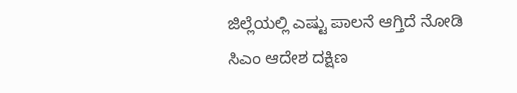ಜಿಲ್ಲೆಯಲ್ಲಿ ಎಷ್ಟು ಪಾಲನೆ ಆಗ್ತಿದೆ ನೋಡಿ
ಸಿಎಂ ಆದೇಶ ದಕ್ಷಿಣ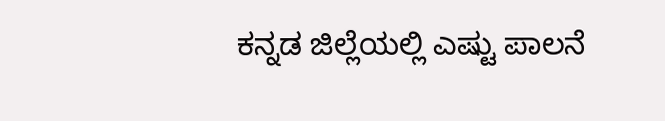ಕನ್ನಡ ಜಿಲ್ಲೆಯಲ್ಲಿ ಎಷ್ಟು ಪಾಲನೆ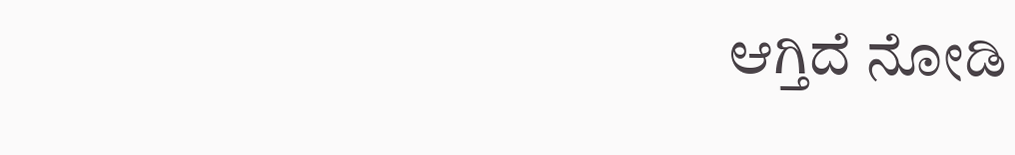ಆಗ್ತಿದೆ ನೋಡಿ